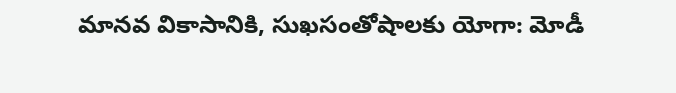మానవ వికాసానికి, సుఖసంతోషాలకు యోగా: మోడీ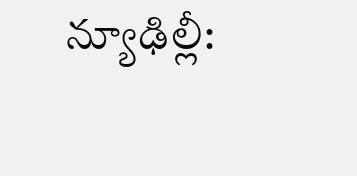న్యూఢిల్లీ: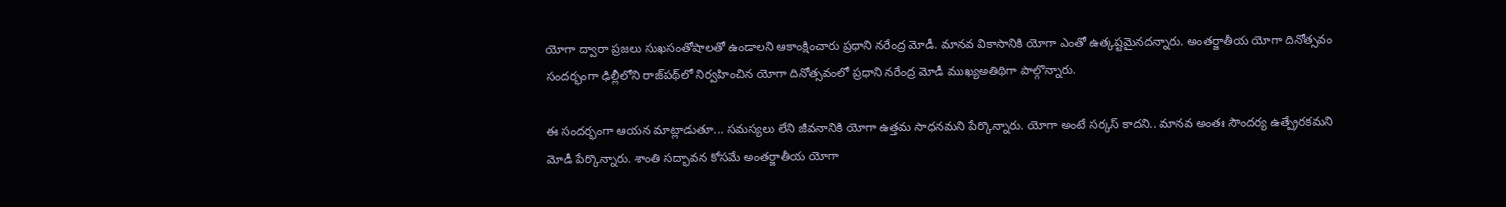యోగా ద్వారా ప్రజలు సుఖసంతోషాలతో ఉండాలని ఆకాంక్షించారు ప్రధాని నరేంద్ర మోడీ. మానవ వికాసానికి యోగా ఎంతో ఉత్కష్టమైనదన్నారు. అంతర్జాతీయ యోగా దినోత్సవం సందర్భంగా ఢిల్లీలోని రాజ్‌పథ్‌లో నిర్వహించిన యోగా దినోత్సవంలో ప్రధాని నరేంద్ర మోడీ ముఖ్యఅతిథిగా పాల్గొన్నారు.

ఈ సందర్భంగా ఆయన మాట్లాడుతూ... సమస్యలు లేని జీవనానికి యోగా ఉత్తమ సాధనమని పేర్కొన్నారు. యోగా అంటే సర్కస్‌ కాదని.. మానవ అంతః సౌందర్య ఉత్ప్రేరకమని మోడీ పేర్కొన్నారు. శాంతి సద్భావన కోసమే అంతర్జాతీయ యోగా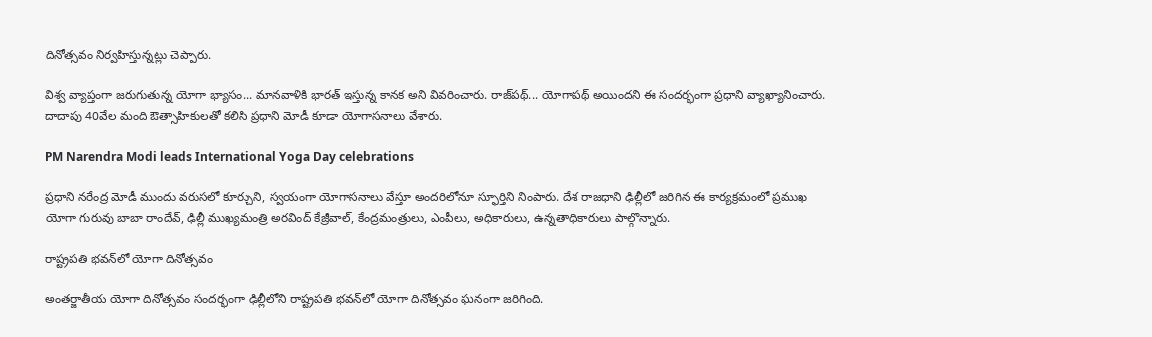దినోత్సవం నిర్వహిస్తున్నట్లు చెప్పారు.

విశ్వ వ్యాప్తంగా జరుగుతున్న యోగా భ్యాసం... మానవాళికి భారత్‌ ఇస్తున్న కానక అని వివరించారు. రాజ్‌పథ్‌... యోగాపథ్‌ అయిందని ఈ సందర్భంగా ప్రధాని వ్యాఖ్యానించారు. దాదాపు 40వేల మంది ఔత్సాహికులతో కలిసి ప్రధాని మోడీ కూడా యోగాసనాలు వేశారు.

PM Narendra Modi leads International Yoga Day celebrations

ప్రధాని నరేంద్ర మోడీ ముందు వరుసలో కూర్చుని, స్వయంగా యోగాసనాలు వేస్తూ అందరిలోనూ స్ఫూర్తిని నింపారు. దేశ రాజధాని ఢిల్లీలో జరిగిన ఈ కార్యక్రమంలో ప్రముఖ యోగా గురువు బాబా రాందేవ్, ఢిల్లీ ముఖ్యమంత్రి అరవింద్ కేజ్రీవాల్, కేంద్రమంత్రులు, ఎంపీలు, అధికారులు, ఉన్నతాధికారులు పాల్గొన్నారు.

రాష్ట్రపతి భవన్‌లో యోగా దినోత్సవం

అంతర్జాతీయ యోగా దినోత్సవం సందర్భంగా ఢిల్లీలోని రాష్ట్రపతి భవన్‌లో యోగా దినోత్సవం ఘనంగా జరిగింది.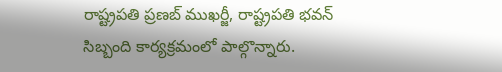రాష్ట్రపతి ప్రణబ్ ముఖర్జీ, రాష్ట్రపతి భవన్ సిబ్బంది కార్యక్రమంలో పాల్గొన్నారు.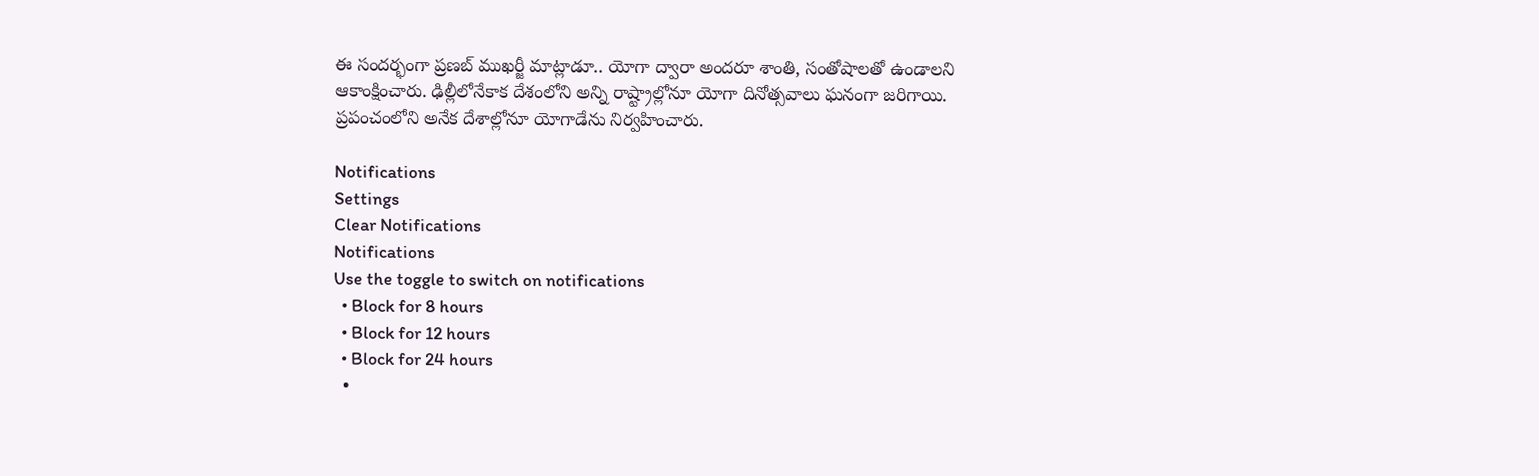ఈ సందర్భంగా ప్రణబ్ ముఖర్జీ మాట్లాడూ.. యోగా ద్వారా అందరూ శాంతి, సంతోషాలతో ఉండాలని ఆకాంక్షించారు. ఢిల్లీలోనేకాక దేశంలోని అన్ని రాష్ట్రాల్లోనూ యోగా దినోత్సవాలు ఘనంగా జరిగాయి. ప్రపంచంలోని అనేక దేశాల్లోనూ యోగాడేను నిర్వహించారు.

Notifications
Settings
Clear Notifications
Notifications
Use the toggle to switch on notifications
  • Block for 8 hours
  • Block for 12 hours
  • Block for 24 hours
  •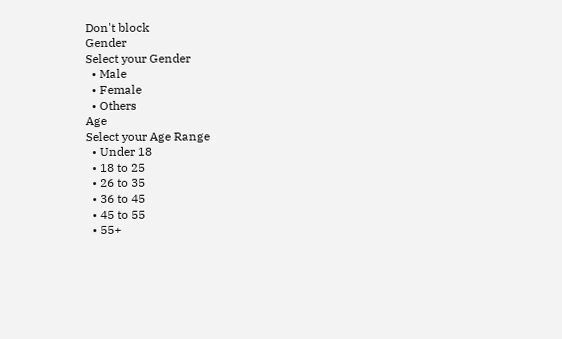Don't block
Gender
Select your Gender
  • Male
  • Female
  • Others
Age
Select your Age Range
  • Under 18
  • 18 to 25
  • 26 to 35
  • 36 to 45
  • 45 to 55
  • 55+